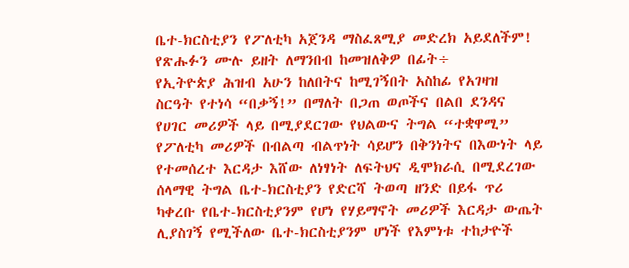ቤተ-ክርስቲያን የፖለቲካ አጀንዳ ማስፈጸሚያ መድረክ አይደለችም!
የጽሑፉን ሙሉ ይዘት ለማንበብ ከመዝለቅዎ በፊት÷
የኢትዮጵያ ሕዝብ አሁን ከለበትና ከሚገኝበት አስከፊ የአገዛዝ ስርዓት የተነሳ “በቃኝ!” በማለት በጋጠ ወጦችና በልበ ደንዳና የሀገር መሪዎች ላይ በሚያደርገው የህልውና ትግል “ተቋዋሚ” የፖለቲካ መሪዎች በብልጣ ብልጥነት ሳይሆን በቅንነትና በእውነት ላይ የተመሰረተ እርዳታ እሸው ለነፃነት ለፍትህና ዲሞክራሲ በሚደረገው ሰላማዊ ትግል ቤተ-ክርስቲያን የድርሻ ትወጣ ዘንድ በይፋ ጥሪ ካቀረቡ የቤተ-ክርስቲያንም የሆነ የሃይማኖት መሪዎች እርዳታ ውጤት ሊያስገኝ የሚችለው ቤተ-ክርስቲያንም ሆነች የእምነቱ ተከታዮች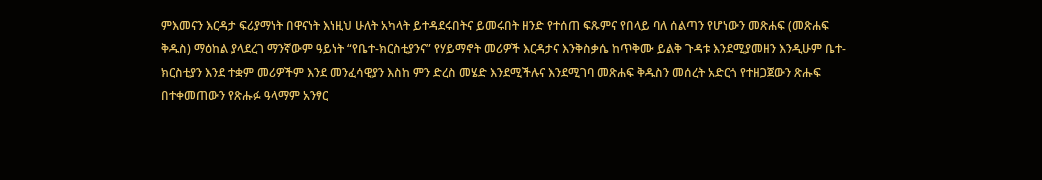ምእመናን እርዳታ ፍሪያማነት በዋናነት እነዚህ ሁለት አካላት ይተዳደሩበትና ይመሩበት ዘንድ የተሰጠ ፍጹምና የበላይ ባለ ሰልጣን የሆነውን መጽሐፍ (መጽሐፍ ቅዱስ) ማዕከል ያላደረገ ማንኛውም ዓይነት “የቤተ-ክርስቲያንና” የሃይማኖት መሪዎች እርዳታና እንቅስቃሴ ከጥቅሙ ይልቅ ጉዳቱ እንደሚያመዘን እንዲሁም ቤተ-ክርስቲያን እንደ ተቋም መሪዎችም እንደ መንፈሳዊያን እስከ ምን ድረስ መሄድ እንደሚችሉና እንደሚገባ መጽሐፍ ቅዱስን መሰረት አድርጎ የተዘጋጀውን ጽሑፍ በተቀመጠውን የጽሑፉ ዓላማም አንፃር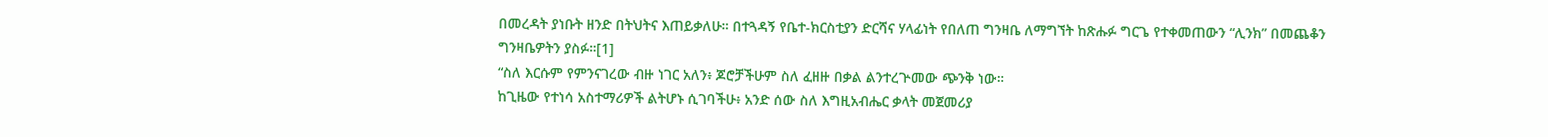በመረዳት ያነቡት ዘንድ በትህትና እጠይቃለሁ። በተጓዳኝ የቤተ-ክርስቲያን ድርሻና ሃላፊነት የበለጠ ግንዛቤ ለማግኘት ከጽሑፉ ግርጌ የተቀመጠውን “ሊንክ” በመጨቆን ግንዛቤዎትን ያስፉ።[1]
“ስለ እርሱም የምንናገረው ብዙ ነገር አለን፥ ጆሮቻችሁም ስለ ፈዘዙ በቃል ልንተረጕመው ጭንቅ ነው።
ከጊዜው የተነሳ አስተማሪዎች ልትሆኑ ሲገባችሁ፥ አንድ ሰው ስለ እግዚአብሔር ቃላት መጀመሪያ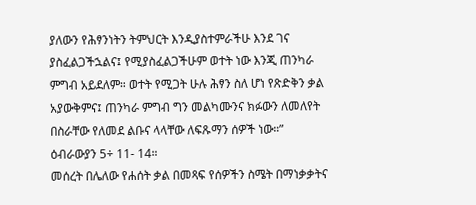ያለውን የሕፃንነትን ትምህርት እንዲያስተምራችሁ እንደ ገና ያስፈልጋችኋልና፤ የሚያስፈልጋችሁም ወተት ነው እንጂ ጠንካራ ምግብ አይደለም። ወተት የሚጋት ሁሉ ሕፃን ስለ ሆነ የጽድቅን ቃል አያውቅምና፤ ጠንካራ ምግብ ግን መልካሙንና ክፉውን ለመለየት በስራቸው የለመደ ልቡና ላላቸው ለፍጹማን ሰዎች ነው።” ዕብራውያን 5÷ 11- 14።
መሰረት በሌለው የሐሰት ቃል በመጻፍ የሰዎችን ስሜት በማነቃቃትና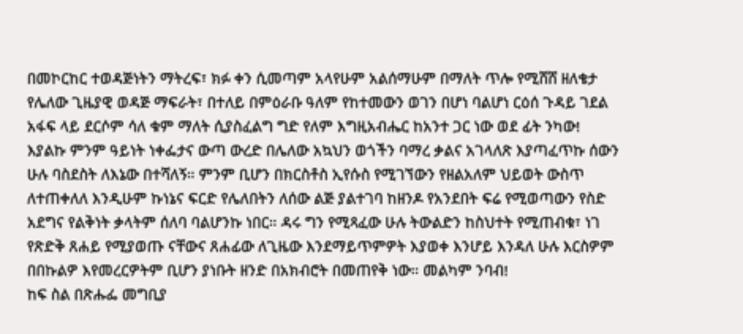በመኮርከር ተወዳጅነትን ማትረፍ፣ ክፉ ቀን ሲመጣም አላየሁም አልሰማሁም በማለት ጥሎ የሚሸሸ ዘለቄታ የሌለው ጊዜያዊ ወዳጅ ማፍራት፣ በተለይ በምዕራቡ ዓለም የከተመውን ወገን በሆነ ባልሆነ ርዕሰ ጉዳይ ገደል አፋፍ ላይ ደርሶም ሳለ ቁም ማለት ሲያስፈልግ ግድ የለም እግዚአብሔር ከአንተ ጋር ነው ወደ ፊት ንካው! እያልኩ ምንም ዓይነት ነቀፌታና ውጣ ውረድ በሌለው አኳህን ወጎችን ባማረ ቃልና አገላለጽ እያጣፈጥኩ ሰውን ሁሉ ባስደስት ለእኔው በተሻለኝ። ምንም ቢሆን በክርስቶስ ኢየሱስ የሚገኘውን የዘልአለም ህይወት ውስጥ ለተጠቀለለ እንዲሁም ኩነኔና ፍርድ የሌለበትን ለሰው ልጅ ያልተገባ ከዘንዶ የአንደበት ፍሬ የሚወጣውን የስድ አደግና የልቅነት ቃላትም ሰለባ ባልሆንኩ ነበር። ዳሩ ግን የሚጻፈው ሁሉ ትውልድን ከስህተት የሚጠብቁ፣ ነገ የጽድቅ ጸሐይ የሚያወጡ ናቸውና ጸሐፊው ለጊዜው እንደማይጥምዎት እያወቀ እንሆይ እንዳለ ሁሉ እርስዎም በበኩልዎ እየመረርዎትም ቢሆን ያነቡት ዘንድ በአክብሮት በመጠየቅ ነው። መልካም ንባብ!
ከፍ ስል በጽሑፌ መግቢያ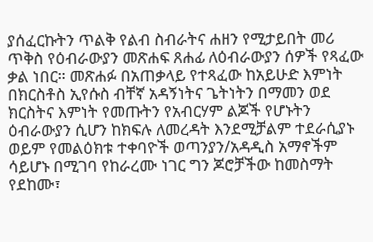ያሰፈርኩትን ጥልቅ የልብ ስብራትና ሐዘን የሚታይበት መሪ ጥቅስ የዕብራውያን መጽሐፍ ጸሐፊ ለዕብራውያን ሰዎች የጻፈው ቃል ነበር። መጽሐፉ በአጠቃላይ የተጻፈው ከአይሁድ እምነት በክርስቶስ ኢየሱስ ብቸኛ አዳኝነትና ጌትነትን በማመን ወደ ክርስትና እምነት የመጡትን የአብርሃም ልጆች የሆኑትን ዕብራውያን ሲሆን ከክፍሉ ለመረዳት እንደሚቻልም ተደራሲያኑ ወይም የመልዕክቱ ተቀባዮች ወጣንያን/አዳዲስ አማኖችም ሳይሆኑ በሚገባ የከራረሙ ነገር ግን ጆሮቻችው ከመስማት የደከሙ፣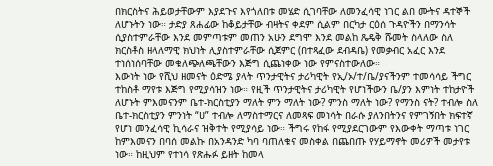በክርስትና ሕይወታቸውም እያደጉና እየጎለበቱ መሄድ ሲገባቸው ለመንፈሳዊ ነገር ልበ ሙትና ዳተኞች ለሆኑትን ነው። ታድያ ጸሐፊው ከቆይታቸው ብዛትና ቀደም ሲልም በርካታ ርዕሰ ጉዳዮችን በማንሳት ሲያስተምራቸው እንደ መምጣቱም መጠን አሁን ደግሞ እንደ መልከ ጼዴቅ ሹመት ስላለው ስለ ክርስቶስ ዘላለማዊ ክህነት ሊያስተምራቸው ሲጀምር (በተጻፈው ደብዳቤ) የመቃብር አፈር እንደ ተነሰነሰባቸው መቁለጭለጫቸውን እጅግ ሲጨነቀው ነው የምናስተውለው።
እውነት ነው የሺህ ዘመናት ዕድሜ ያላት ጥንታዊትና ታሪካዊት የኢ/ኦ/ተ/ቤ/ያናችንም ተመሳሳይ ችግር ተከስቶ ማየቱ እጅግ የሚያሳዝን ነው። የዚች ጥንታዊትና ታሪካዊት የሆነችውን ቤ/ያን እምነት ተከታዮች ለሆኑት ምእመናንም ቤተ-ክርስቲያን ማለት ምን ማለት ነው? ምንስ ማለት ነው? የማንስ ናት? ተብሎ ስለ ቤተ-ክርስቲያን ምንነት “ሀ” ተብሎ ለማስተማርና ለመጻፍ መነሳት በራሱ ያለንበትንና የምገኝበት ክፍተኛ የሆነ መንፈሳዊ ኪሳራና ዝቅተት የሚያሳይ ነው። ችግሩ የከፋ የሚያደርገውም የእውቀት ማጣቱ ነገር ከምእመናን በባሰ መልኩ በአንዳንድ ካባ ባጠለቁና መስቀል በጨበጡ የሃይማኖት መሪዎች መታየቱ ነው። ከዚህም የተነሳ የጽሑፉ ይዘት ከመላ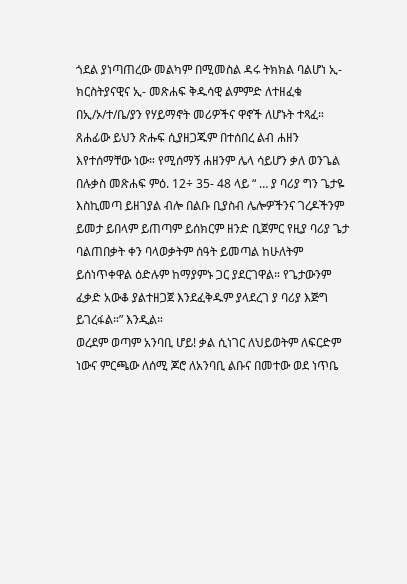ጎደል ያነጣጠረው መልካም በሚመስል ዳሩ ትክክል ባልሆነ ኢ- ክርስትያናዊና ኢ- መጽሐፍ ቅዱሳዊ ልምምድ ለተዘፈቁ በኢ/ኦ/ተ/ቤ/ያን የሃይማኖት መሪዎችና ዋኖች ለሆኑት ተጻፈ። ጸሐፊው ይህን ጽሑፍ ሲያዘጋጁም በተሰበረ ልብ ሐዘን እየተሰማቸው ነው። የሚሰማኝ ሐዘንም ሌላ ሳይሆን ቃለ ወንጌል በሉቃስ መጽሐፍ ምዕ. 12÷ 35- 48 ላይ “ … ያ ባሪያ ግን ጌታዬ እስኪመጣ ይዘገያል ብሎ በልቡ ቢያስብ ሌሎዎችንና ገረዶችንም ይመታ ይበላም ይጠጣም ይሰክርም ዘንድ ቢጀምር የዚያ ባሪያ ጌታ ባልጠበቃት ቀን ባላወቃትም ሰዓት ይመጣል ከሁለትም ይሰነጥቀዋል ዕድሉም ከማያምኑ ጋር ያደርገዋል። የጌታውንም ፈቃድ አውቆ ያልተዘጋጀ እንደፈቅዱም ያላደረገ ያ ባሪያ እጅግ ይገረፋል።” እንዲል።
ወረደም ወጣም አንባቢ ሆይ! ቃል ሲነገር ለህይወትም ለፍርድም ነውና ምርጫው ለሰሚ ጆሮ ለአንባቢ ልቡና በመተው ወደ ነጥቤ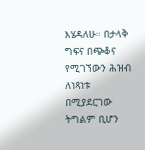እሄዳለሁ። በታላቅ ግፍና በጭቆና የሚገኘውን ሕዝብ ለነጻነቱ በሚያደርገው ትግልም ቢሆን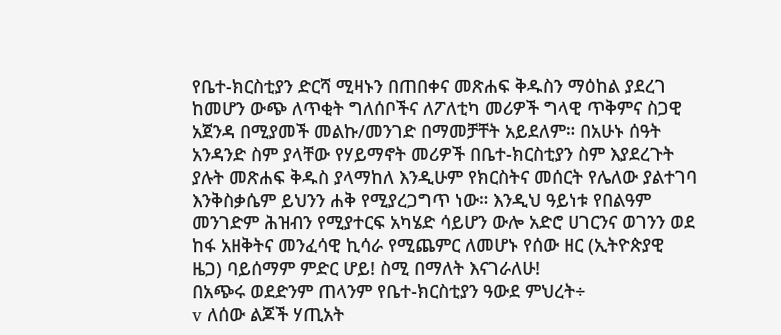የቤተ-ክርስቲያን ድርሻ ሚዛኑን በጠበቀና መጽሐፍ ቅዱስን ማዕከል ያደረገ ከመሆን ውጭ ለጥቂት ግለሰቦችና ለፖለቲካ መሪዎች ግላዊ ጥቅምና ስጋዊ አጀንዳ በሚያመች መልኩ/መንገድ በማመቻቸት አይደለም። በአሁኑ ሰዓት አንዳንድ ስም ያላቸው የሃይማኖት መሪዎች በቤተ-ክርስቲያን ስም እያደረጉት ያሉት መጽሐፍ ቅዱስ ያላማከለ እንዲሁም የክርስትና መሰርት የሌለው ያልተገባ እንቅስቃሴም ይህንን ሐቅ የሚያረጋግጥ ነው። እንዲህ ዓይነቱ የበልዓም መንገድም ሕዝብን የሚያተርፍ አካሄድ ሳይሆን ውሎ አድሮ ሀገርንና ወገንን ወደ ከፋ አዘቅትና መንፈሳዊ ኪሳራ የሚጨምር ለመሆኑ የሰው ዘር (ኢትዮጵያዊ ዜጋ) ባይሰማም ምድር ሆይ! ስሚ በማለት እናገራለሁ!
በአጭሩ ወደድንም ጠላንም የቤተ-ክርስቲያን ዓውደ ምህረት÷
v ለሰው ልጆች ሃጢአት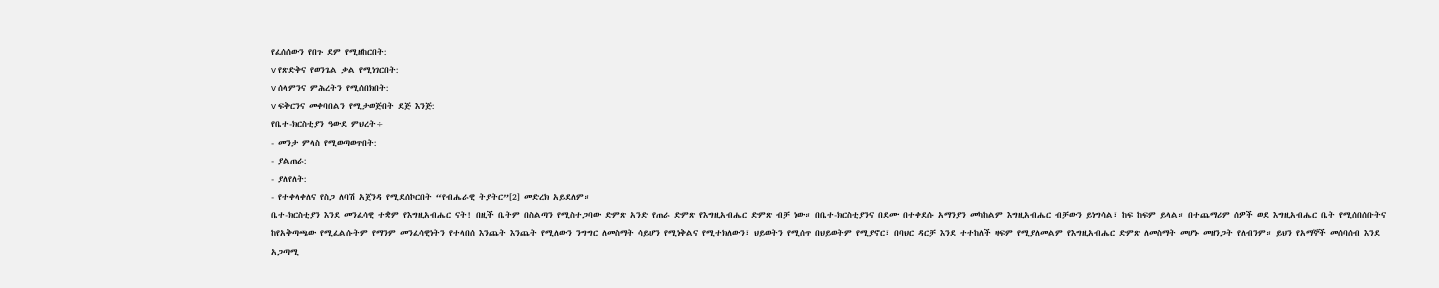የፈሰሰውን የበጉ ደም የሚዘከርበት:
v የጽድቅና የወንጌል ቃል የሚነገርበት:
v ሰላምንና ምሕረትን የሚሰበክበት:
v ፍቅርንና መቀባበልን የሚታወጅበት ደጅ እንጅ:
የቤተ-ክርስቲያን ዓውደ ምህረት÷
- መንታ ምላስ የሚወጣወጥበት:
- ያልጠራ:
- ያለየለት:
- የተቀላቀለና የስጋ ለባሽ አጀንዳ የሚደሰኮርበት “የብሔራዊ ትያትር”[2] መድረክ አይደለም።
ቤተ-ክርስቲያን እንደ መንፈሳዊ ተቋም የእግዚአብሔር ናት! በዚች ቤትም በስልጣን የሚስተጋባው ድምጽ አንድ የጠራ ድምጽ የእግዚአብሔር ድምጽ ብቻ ነው። በቤተ-ክርስቲያንና በደሙ በተቀደሱ አማንያን መካከልም እግዚአብሔር ብቻውን ይነግሳል፣ ከፍ ከፍም ይላል። በተጨማሪም ሰዎች ወደ እግዚአብሔር ቤት የሚሰበሰቡትና ከየአቅጣጫው የሚፈልሱትም የማንም መንፈሳዊነትን የተላበሰ እንጨት እንጨት የሚለውን ንግግር ለመስማት ሳይሆን የሚነቅልና የሚተክለውን፣ ህይወትን የሚሰጥ በህይወትም የሚያኖር፣ በባህር ዳርቻ እንደ ተተከለች ዛፍም የሚያለመልም የእግዚአብሔር ድምጽ ለመስማት መሆኑ መዘንጋት የለብንም። ይህን የአማኞች መሰባሰብ እንደ አጋጣሚ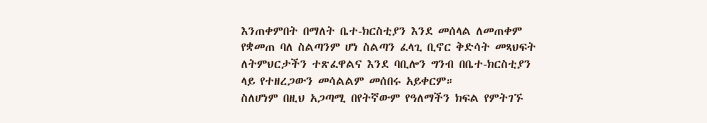እንጠቀምበት በማለት ቤተ-ክርስቲያን እንደ መሰላል ለመጠቀም የቋመጠ ባለ ስልጣንም ሆነ ስልጣን ፈላጊ ቢኖር ቅድሳት መጻህፍት ለትምህርታችን ተጽፈዋልና እንደ ባቢሎን ግንብ በቤተ-ክርስቲያን ላይ የተዘረጋውን መሳልልም መሰበሩ አይቀርም።
ስለሆነም በዚህ አጋጣሚ በየትኛውም የዓለማችን ክፍል የምትገኙ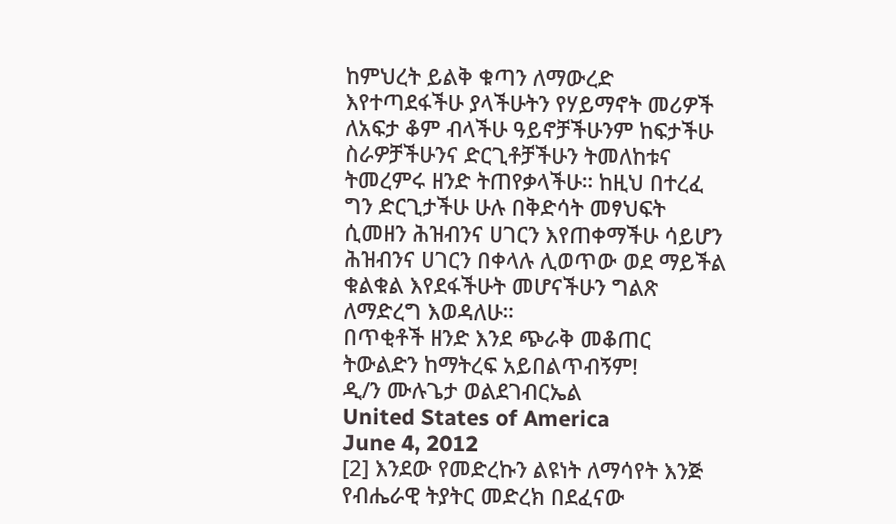ከምህረት ይልቅ ቁጣን ለማውረድ እየተጣደፋችሁ ያላችሁትን የሃይማኖት መሪዎች ለአፍታ ቆም ብላችሁ ዓይኖቻችሁንም ከፍታችሁ ስራዎቻችሁንና ድርጊቶቻችሁን ትመለከቱና ትመረምሩ ዘንድ ትጠየቃላችሁ። ከዚህ በተረፈ ግን ድርጊታችሁ ሁሉ በቅድሳት መፃህፍት ሲመዘን ሕዝብንና ሀገርን እየጠቀማችሁ ሳይሆን ሕዝብንና ሀገርን በቀላሉ ሊወጥው ወደ ማይችል ቁልቁል እየደፋችሁት መሆናችሁን ግልጽ ለማድረግ እወዳለሁ።
በጥቂቶች ዘንድ እንደ ጭራቅ መቆጠር ትውልድን ከማትረፍ አይበልጥብኝም!
ዲ/ን ሙሉጌታ ወልደገብርኤል
United States of America
June 4, 2012
[2] እንደው የመድረኩን ልዩነት ለማሳየት እንጅ የብሔራዊ ትያትር መድረክ በደፈናው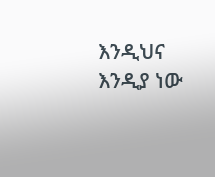እንዲህና እንዲያ ነው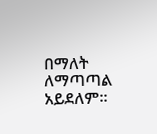በማለት ለማጣጣል አይደለም።